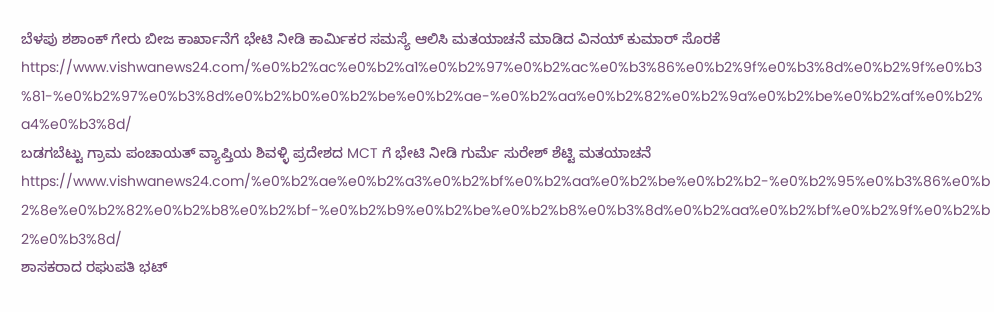ಬೆಳಪು ಶಶಾಂಕ್ ಗೇರು ಬೀಜ ಕಾರ್ಖಾನೆಗೆ ಭೇಟಿ ನೀಡಿ ಕಾರ್ಮಿಕರ ಸಮಸ್ಯೆ ಆಲಿಸಿ ಮತಯಾಚನೆ ಮಾಡಿದ ವಿನಯ್ ಕುಮಾರ್ ಸೊರಕೆ https://www.vishwanews24.com/%e0%b2%ac%e0%b2%a1%e0%b2%97%e0%b2%ac%e0%b3%86%e0%b2%9f%e0%b3%8d%e0%b2%9f%e0%b3%81-%e0%b2%97%e0%b3%8d%e0%b2%b0%e0%b2%be%e0%b2%ae-%e0%b2%aa%e0%b2%82%e0%b2%9a%e0%b2%be%e0%b2%af%e0%b2%a4%e0%b3%8d/
ಬಡಗಬೆಟ್ಟು ಗ್ರಾಮ ಪಂಚಾಯತ್ ವ್ಯಾಪ್ತಿಯ ಶಿವಳ್ಳಿ ಪ್ರದೇಶದ MCT ಗೆ ಭೇಟಿ ನೀಡಿ ಗುರ್ಮೆ ಸುರೇಶ್ ಶೆಟ್ಟಿ ಮತಯಾಚನೆ https://www.vishwanews24.com/%e0%b2%ae%e0%b2%a3%e0%b2%bf%e0%b2%aa%e0%b2%be%e0%b2%b2-%e0%b2%95%e0%b3%86%e0%b2%8e%e0%b2%82%e0%b2%b8%e0%b2%bf-%e0%b2%b9%e0%b2%be%e0%b2%b8%e0%b3%8d%e0%b2%aa%e0%b2%bf%e0%b2%9f%e0%b2%b2%e0%b3%8d/
ಶಾಸಕರಾದ ರಘುಪತಿ ಭಟ್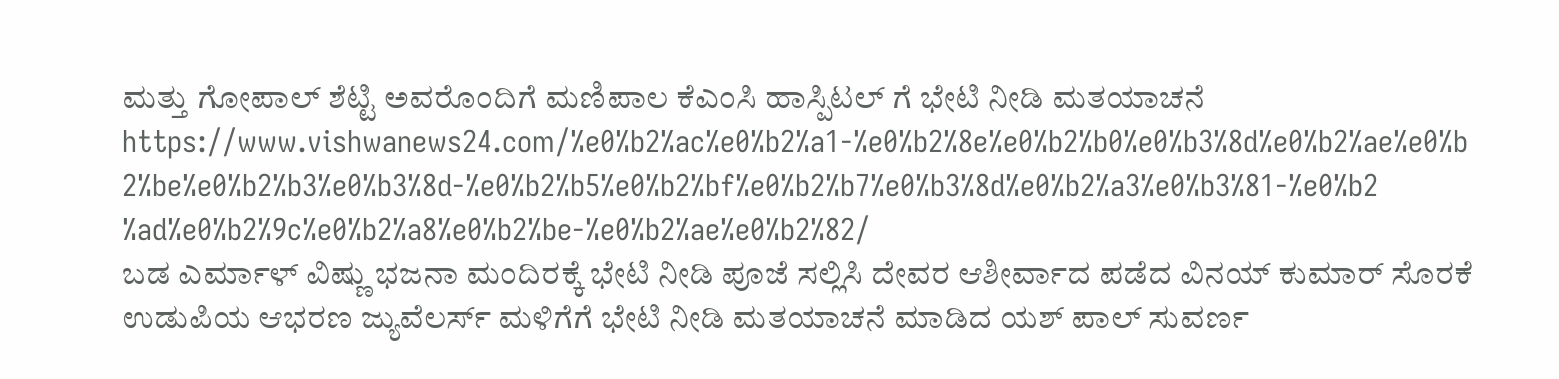ಮತ್ತು ಗೋಪಾಲ್ ಶೆಟ್ಟಿ ಅವರೊಂದಿಗೆ ಮಣಿಪಾಲ ಕೆಎಂಸಿ ಹಾಸ್ಪಿಟಲ್ ಗೆ ಭೇಟಿ ನೀಡಿ ಮತಯಾಚನೆ https://www.vishwanews24.com/%e0%b2%ac%e0%b2%a1-%e0%b2%8e%e0%b2%b0%e0%b3%8d%e0%b2%ae%e0%b2%be%e0%b2%b3%e0%b3%8d-%e0%b2%b5%e0%b2%bf%e0%b2%b7%e0%b3%8d%e0%b2%a3%e0%b3%81-%e0%b2%ad%e0%b2%9c%e0%b2%a8%e0%b2%be-%e0%b2%ae%e0%b2%82/
ಬಡ ಎರ್ಮಾಳ್ ವಿಷ್ಣು ಭಜನಾ ಮಂದಿರಕ್ಕೆ ಭೇಟಿ ನೀಡಿ ಪೂಜೆ ಸಲ್ಲಿಸಿ ದೇವರ ಆಶೀರ್ವಾದ ಪಡೆದ ವಿನಯ್ ಕುಮಾರ್ ಸೊರಕೆ
ಉಡುಪಿಯ ಆಭರಣ ಜ್ಯುವೆಲರ್ಸ್ ಮಳಿಗೆಗೆ ಭೇಟಿ ನೀಡಿ ಮತಯಾಚನೆ ಮಾಡಿದ ಯಶ್ ಪಾಲ್ ಸುವರ್ಣ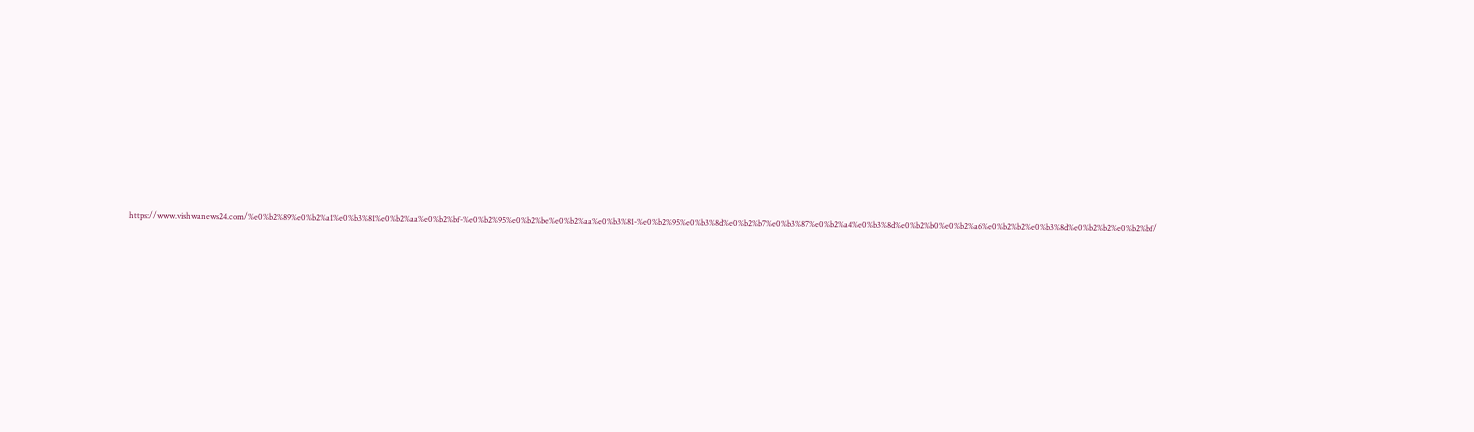https://www.vishwanews24.com/%e0%b2%89%e0%b2%a1%e0%b3%81%e0%b2%aa%e0%b2%bf-%e0%b2%95%e0%b2%be%e0%b2%aa%e0%b3%81-%e0%b2%95%e0%b3%8d%e0%b2%b7%e0%b3%87%e0%b2%a4%e0%b3%8d%e0%b2%b0%e0%b2%a6%e0%b2%b2%e0%b3%8d%e0%b2%b2%e0%b2%bf/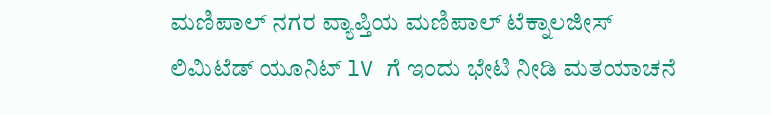ಮಣಿಪಾಲ್ ನಗರ ವ್ಯಾಪ್ತಿಯ ಮಣಿಪಾಲ್ ಟೆಕ್ನಾಲಜೀಸ್ ಲಿಮಿಟೆಡ್ ಯೂನಿಟ್ lV ಗೆ ಇಂದು ಭೇಟಿ ನೀಡಿ ಮತಯಾಚನೆ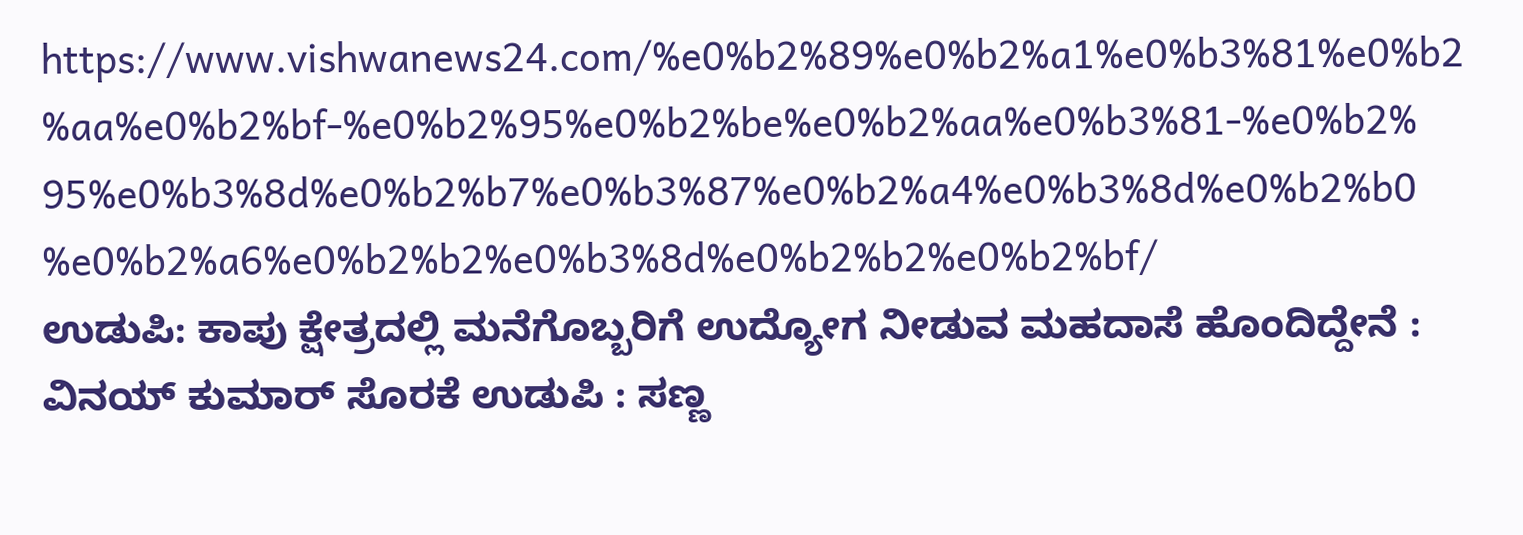https://www.vishwanews24.com/%e0%b2%89%e0%b2%a1%e0%b3%81%e0%b2%aa%e0%b2%bf-%e0%b2%95%e0%b2%be%e0%b2%aa%e0%b3%81-%e0%b2%95%e0%b3%8d%e0%b2%b7%e0%b3%87%e0%b2%a4%e0%b3%8d%e0%b2%b0%e0%b2%a6%e0%b2%b2%e0%b3%8d%e0%b2%b2%e0%b2%bf/
ಉಡುಪಿ: ಕಾಪು ಕ್ಷೇತ್ರದಲ್ಲಿ ಮನೆಗೊಬ್ಬರಿಗೆ ಉದ್ಯೋಗ ನೀಡುವ ಮಹದಾಸೆ ಹೊಂದಿದ್ದೇನೆ : ವಿನಯ್ ಕುಮಾರ್ ಸೊರಕೆ ಉಡುಪಿ : ಸಣ್ಣ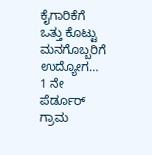ಕೈಗಾರಿಕೆಗೆ ಒತ್ತು ಕೊಟ್ಟು ಮನಗೊಬ್ಬರಿಗೆ ಉದ್ಯೋಗ…
1 ನೇ ಪೆರ್ಡೂರ್ ಗ್ರಾಮ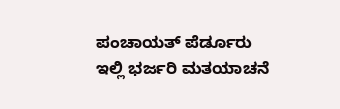ಪಂಚಾಯತ್ ಪೆರ್ಡೂರು ಇಲ್ಲಿ ಭರ್ಜರಿ ಮತಯಾಚನೆ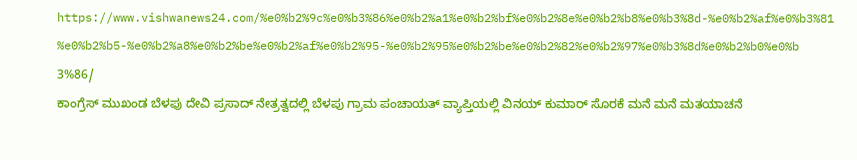https://www.vishwanews24.com/%e0%b2%9c%e0%b3%86%e0%b2%a1%e0%b2%bf%e0%b2%8e%e0%b2%b8%e0%b3%8d-%e0%b2%af%e0%b3%81%e0%b2%b5-%e0%b2%a8%e0%b2%be%e0%b2%af%e0%b2%95-%e0%b2%95%e0%b2%be%e0%b2%82%e0%b2%97%e0%b3%8d%e0%b2%b0%e0%b3%86/
ಕಾಂಗ್ರೆಸ್ ಮುಖಂಡ ಬೆಳಪು ದೇವಿ ಪ್ರಸಾದ್ ನೇತ್ರತ್ವದಲ್ಲಿ ಬೆಳಪು ಗ್ರಾಮ ಪಂಚಾಯತ್ ವ್ಯಾಪ್ತಿಯಲ್ಲಿ ವಿನಯ್ ಕುಮಾರ್ ಸೊರಕೆ ಮನೆ ಮನೆ ಮತಯಾಚನೆ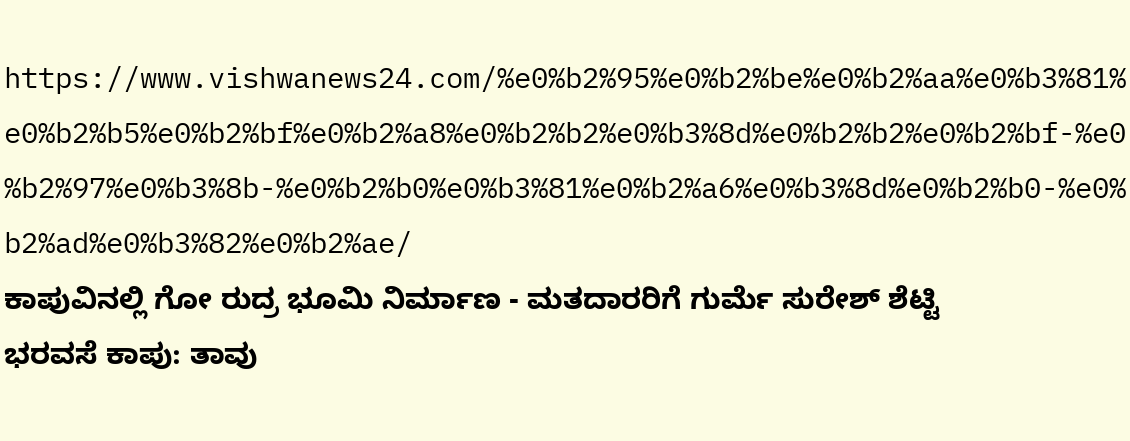https://www.vishwanews24.com/%e0%b2%95%e0%b2%be%e0%b2%aa%e0%b3%81%e0%b2%b5%e0%b2%bf%e0%b2%a8%e0%b2%b2%e0%b3%8d%e0%b2%b2%e0%b2%bf-%e0%b2%97%e0%b3%8b-%e0%b2%b0%e0%b3%81%e0%b2%a6%e0%b3%8d%e0%b2%b0-%e0%b2%ad%e0%b3%82%e0%b2%ae/
ಕಾಪುವಿನಲ್ಲಿ ಗೋ ರುದ್ರ ಭೂಮಿ ನಿರ್ಮಾಣ - ಮತದಾರರಿಗೆ ಗುರ್ಮೆ ಸುರೇಶ್ ಶೆಟ್ಟಿ ಭರವಸೆ ಕಾಪು: ತಾವು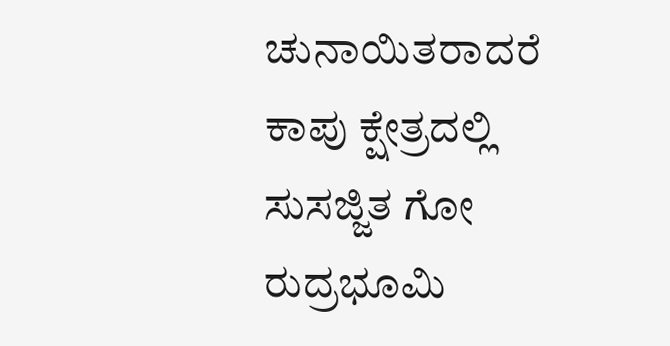ಚುನಾಯಿತರಾದರೆ ಕಾಪು ಕ್ಷೇತ್ರದಲ್ಲಿ ಸುಸಜ್ಜಿತ ಗೋ ರುದ್ರಭೂಮಿ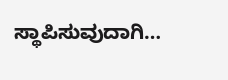ಸ್ಥಾಪಿಸುವುದಾಗಿ…